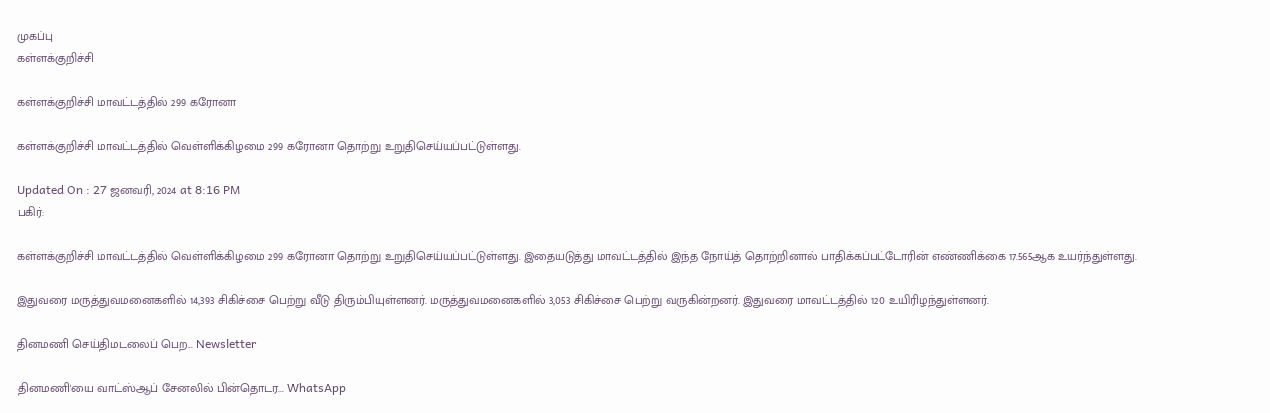முகப்பு
கள்ளக்குறிச்சி

கள்ளக்குறிச்சி மாவட்டத்தில் 299 கரோனா

கள்ளக்குறிச்சி மாவட்டத்தில் வெள்ளிக்கிழமை 299 கரோனா தொற்று உறுதிசெய்யப்பட்டுள்ளது.

Updated On : 27 ஜனவரி, 2024 at 8:16 PM
பகிர்:

கள்ளக்குறிச்சி மாவட்டத்தில் வெள்ளிக்கிழமை 299 கரோனா தொற்று உறுதிசெய்யப்பட்டுள்ளது. இதையடுத்து மாவட்டத்தில் இந்த நோய்த் தொற்றினால் பாதிக்கப்பட்டோரின் எண்ணிக்கை 17.565ஆக உயர்ந்துள்ளது.

இதுவரை மருத்துவமனைகளில் 14,393 சிகிச்சை பெற்று வீடு திரும்பியுள்ளனர். மருத்துவமனைகளில் 3,053 சிகிச்சை பெற்று வருகின்றனர். இதுவரை மாவட்டத்தில் 120 உயிரிழந்துள்ளனர்.

தினமணி செய்திமடலைப் பெற... Newsletter

தினமணி'யை வாட்ஸ்ஆப் சேனலில் பின்தொடர... WhatsApp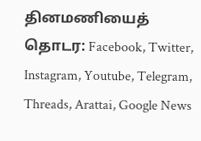தினமணியைத் தொடர: Facebook, Twitter, Instagram, Youtube, Telegram, Threads, Arattai, Google News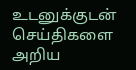உடனுக்குடன் செய்திகளை அறிய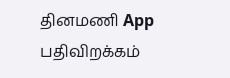தினமணி App பதிவிறக்கம்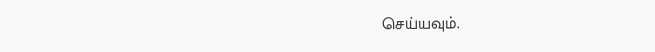செய்யவும்.